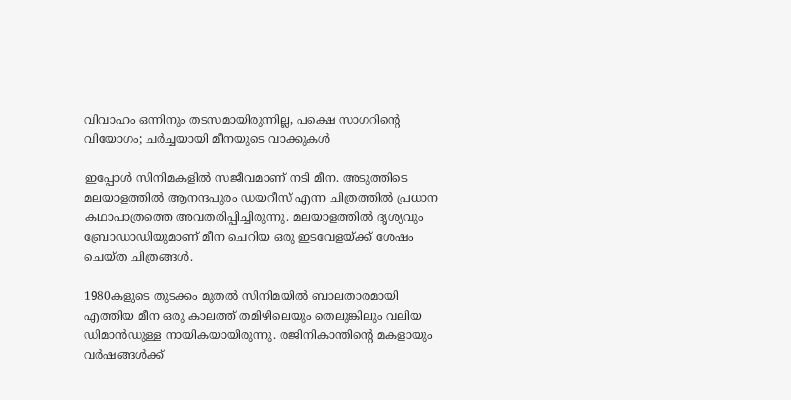വിവാഹം ഒന്നിനും തടസമായിരുന്നില്ല, പക്ഷെ സാഗറിന്റെ വിയോഗം; ചര്‍ച്ചയായി മീനയുടെ വാക്കുകള്‍

ഇപ്പോള്‍ സിനിമകളില്‍ സജീവമാണ് നടി മീന. അടുത്തിടെ മലയാളത്തില്‍ ആനന്ദപുരം ഡയറീസ് എന്ന ചിത്രത്തില്‍ പ്രധാന കഥാപാത്രത്തെ അവതരിപ്പിച്ചിരുന്നു. മലയാളത്തില്‍ ദൃശ്യവും ബ്രോഡാഡിയുമാണ് മീന ചെറിയ ഒരു ഇടവേളയ്ക്ക് ശേഷം ചെയ്ത ചിത്രങ്ങള്‍.

1980കളുടെ തുടക്കം മുതല്‍ സിനിമയില്‍ ബാലതാരമായി എത്തിയ മീന ഒരു കാലത്ത് തമിഴിലെയും തെലുങ്കിലും വലിയ ഡിമാന്‍ഡുള്ള നായികയായിരുന്നു. രജിനികാന്തിന്റെ മകളായും വര്‍ഷങ്ങള്‍ക്ക്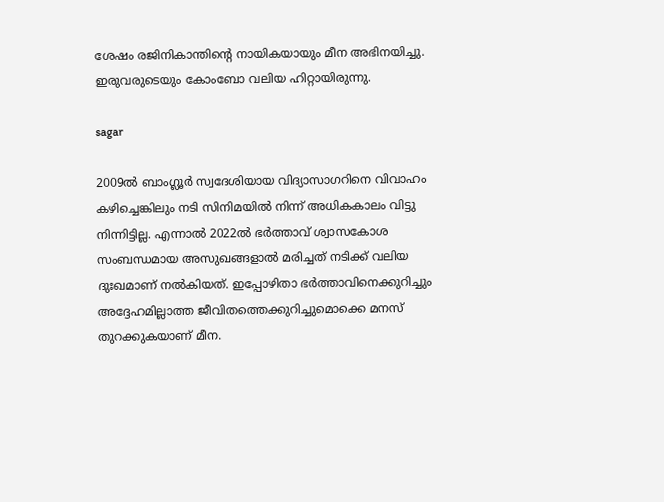ശേഷം രജിനികാന്തിന്റെ നായികയായും മീന അഭിനയിച്ചു. ഇരുവരുടെയും കോംബോ വലിയ ഹിറ്റായിരുന്നു.

sagar

2009ല്‍ ബാംഗ്ലൂര്‍ സ്വദേശിയായ വിദ്യാസാഗറിനെ വിവാഹം കഴിച്ചെങ്കിലും നടി സിനിമയില്‍ നിന്ന് അധികകാലം വിട്ടു നിന്നിട്ടില്ല. എന്നാല്‍ 2022ല്‍ ഭര്‍ത്താവ് ശ്വാസകോശ സംബന്ധമായ അസുഖങ്ങളാല്‍ മരിച്ചത് നടിക്ക് വലിയ ദുഃഖമാണ് നല്‍കിയത്. ഇപ്പോഴിതാ ഭര്‍ത്താവിനെക്കുറിച്ചും അദ്ദേഹമില്ലാത്ത ജീവിതത്തെക്കുറിച്ചുമൊക്കെ മനസ് തുറക്കുകയാണ് മീന.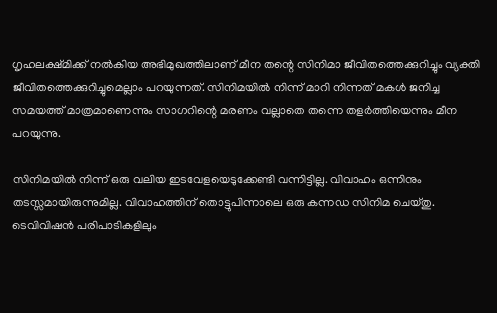ഗൃഹലക്ഷ്മിക്ക് നല്‍കിയ അഭിമുഖത്തിലാണ് മീന തന്റെ സിനിമാ ജീവിതത്തെക്കുറിച്ചും വ്യക്തി ജീവിതത്തെക്കുറിച്ചുമെല്ലാം പറയുന്നത്. സിനിമയില്‍ നിന്ന് മാറി നിന്നത് മകള്‍ ജനിച്ച സമയത്ത് മാത്രമാണെന്നും സാഗറിന്റെ മരണം വല്ലാതെ തന്നെ തളര്‍ത്തിയെന്നും മീന പറയുന്നു.

സിനിമയില്‍ നിന്ന് ഒരു വലിയ ഇടവേളയെടുക്കേണ്ടി വന്നിട്ടില്ല. വിവാഹം ഒന്നിനും തടസ്സമായിരുന്നുമില്ല. വിവാഹത്തിന് തൊട്ടുപിന്നാലെ ഒരു കന്നഡ സിനിമ ചെയ്തു. ടെവിവിഷന്‍ പരിപാടികളിലും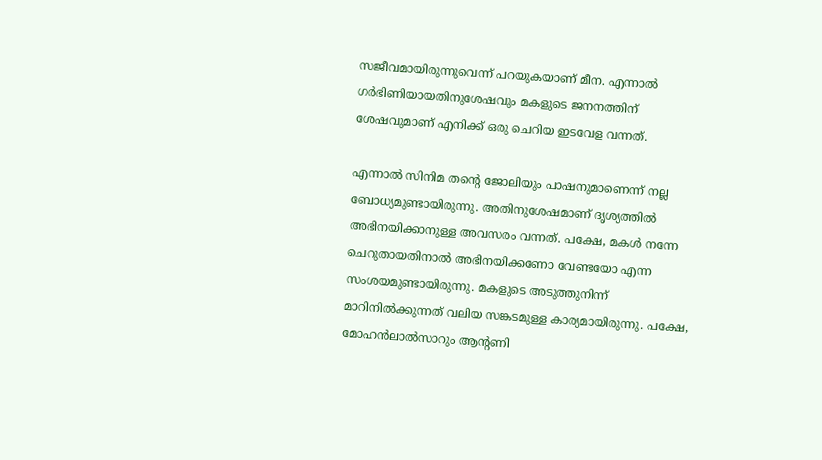സജീവമായിരുന്നുവെന്ന് പറയുകയാണ് മീന. എന്നാല്‍ ഗര്‍ഭിണിയായതിനുശേഷവും മകളുടെ ജനനത്തിന് ശേഷവുമാണ് എനിക്ക് ഒരു ചെറിയ ഇടവേള വന്നത്.

എന്നാല്‍ സിനിമ തന്റെ ജോലിയും പാഷനുമാണെന്ന് നല്ല ബോധ്യമുണ്ടായിരുന്നു. അതിനുശേഷമാണ് ദൃശ്യത്തില്‍ അഭിനയിക്കാനുള്ള അവസരം വന്നത്. പക്ഷേ, മകള്‍ നന്നേ ചെറുതായതിനാല്‍ അഭിനയിക്കണോ വേണ്ടയോ എന്ന സംശയമുണ്ടായിരുന്നു. മകളുടെ അടുത്തുനിന്ന് മാറിനില്‍ക്കുന്നത് വലിയ സങ്കടമുള്ള കാര്യമായിരുന്നു. പക്ഷേ, മോഹന്‍ലാല്‍സാറും ആന്റണി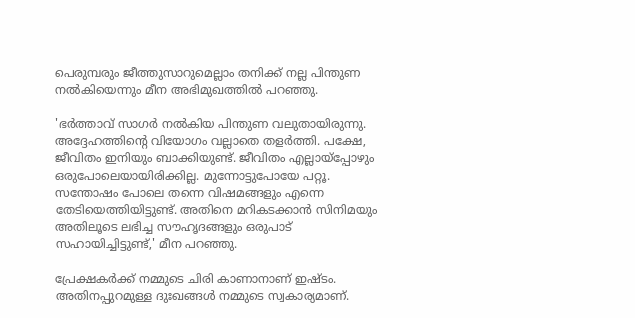പെരുമ്പരും ജീത്തുസാറുമെല്ലാം തനിക്ക് നല്ല പിന്തുണ നല്‍കിയെന്നും മീന അഭിമുഖത്തില്‍ പറഞ്ഞു.

'ഭര്‍ത്താവ് സാഗര്‍ നല്‍കിയ പിന്തുണ വലുതായിരുന്നു. അദ്ദേഹത്തിന്റെ വിയോഗം വല്ലാതെ തളര്‍ത്തി. പക്ഷേ, ജീവിതം ഇനിയും ബാക്കിയുണ്ട്. ജീവിതം എല്ലായ്പ്പോഴും ഒരുപോലെയായിരിക്കില്ല. മുന്നോട്ടുപോയേ പറ്റൂ. സന്തോഷം പോലെ തന്നെ വിഷമങ്ങളും എന്നെ തേടിയെത്തിയിട്ടുണ്ട്. അതിനെ മറികടക്കാന്‍ സിനിമയും അതിലൂടെ ലഭിച്ച സൗഹൃദങ്ങളും ഒരുപാട് സഹായിച്ചിട്ടുണ്ട്,' മീന പറഞ്ഞു.

പ്രേക്ഷകര്‍ക്ക് നമ്മുടെ ചിരി കാണാനാണ് ഇഷ്ടം. അതിനപ്പുറമുള്ള ദുഃഖങ്ങള്‍ നമ്മുടെ സ്വകാര്യമാണ്.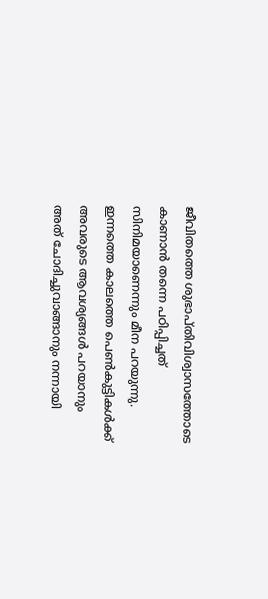ജീവിതത്തെ ശുഭാപ്തിവിശ്വാസത്തോടെ കാണാന്‍ തന്നെ പഠിപ്പിച്ചത് സിനിമയാണെന്നും മീന പറയുന്നു. ഇന്നത്തെ കാലത്തെ പെണ്‍കുട്ടികള്‍ക്ക് അവരുടെ ആവശ്യങ്ങള്‍ പറയാനും അത് ചോദിച്ചുവാങ്ങാനും നന്നായി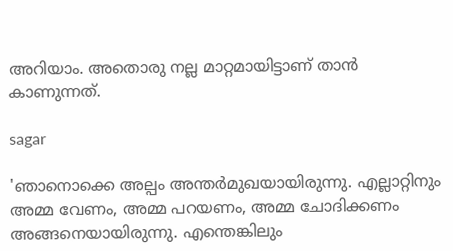അറിയാം. അതൊരു നല്ല മാറ്റമായിട്ടാണ് താന്‍ കാണുന്നത്.

sagar

'ഞാനൊക്കെ അല്പം അന്തര്‍മുഖയായിരുന്നു. എല്ലാറ്റിനും അമ്മ വേണം, അമ്മ പറയണം, അമ്മ ചോദിക്കണം അങ്ങനെയായിരുന്നു. എന്തെങ്കിലും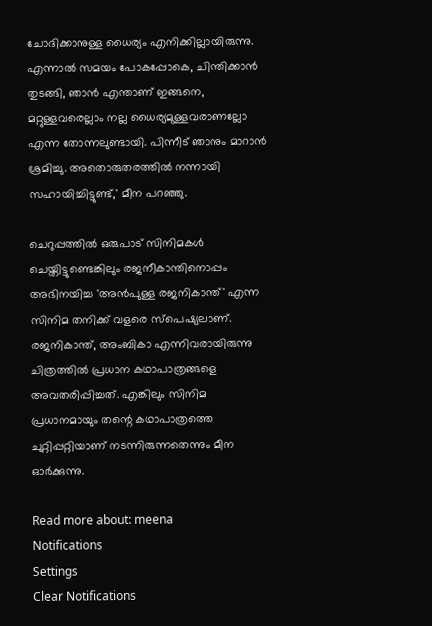ചോദിക്കാനുള്ള ധൈര്യം എനിക്കില്ലായിരുന്നു. എന്നാല്‍ സമയം പോകപ്പോകെ, ചിന്തിക്കാന്‍ തുടങ്ങി, ഞാന്‍ എന്താണ് ഇങ്ങനെ, മറ്റുള്ളവരെല്ലാം നല്ല ധൈര്യമുള്ളവരാണല്ലോ എന്ന തോന്നലുണ്ടായി. പിന്നീട് ഞാനും മാറാന്‍ ശ്രമിച്ചു. അതൊരുതരത്തില്‍ നന്നായി സഹായിച്ചിട്ടുണ്ട്,' മീന പറഞ്ഞു.

ചെറുപ്പത്തില്‍ ഒരുപാട് സിനിമകള്‍ ചെയ്തിട്ടുണ്ടെങ്കിലും രജനീകാന്തിനൊപ്പം അഭിനയിച്ച 'അന്‍പുള്ള രജനികാന്ത്' എന്ന സിനിമ തനിക്ക് വളരെ സ്പെഷ്യലാണ്. രജനികാന്ത്, അംബികാ എന്നിവരായിരുന്നു ചിത്രത്തില്‍ പ്രധാന കഥാപാത്രങ്ങളെ അവതരിപ്പിച്ചത്. എങ്കിലും സിനിമ പ്രധാനമായും തന്റെ കഥാപാത്രത്തെ ചുറ്റിപ്പറ്റിയാണ് നടന്നിരുന്നതെന്നും മീന ഓര്‍ക്കുന്നു.

Read more about: meena
Notifications
Settings
Clear Notifications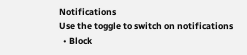Notifications
Use the toggle to switch on notifications
  • Block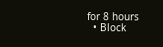for 8 hours
  • Block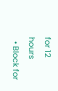for 12 hours
  • Block for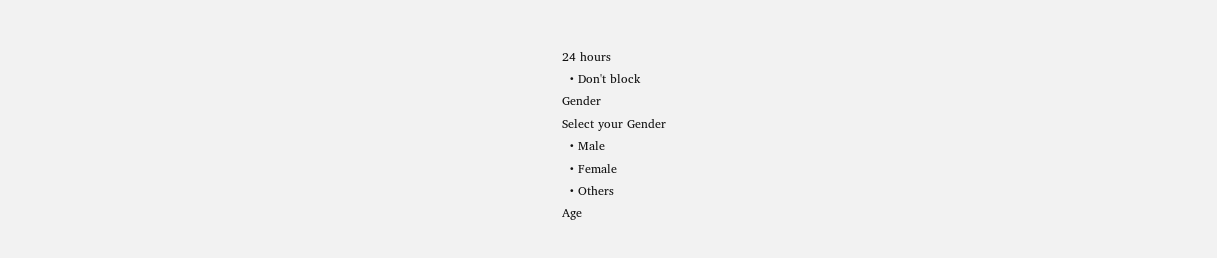24 hours
  • Don't block
Gender
Select your Gender
  • Male
  • Female
  • Others
Age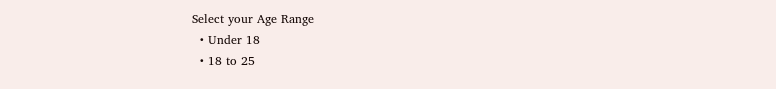Select your Age Range
  • Under 18
  • 18 to 25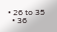• 26 to 35
  • 36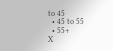to 45
  • 45 to 55
  • 55+
X